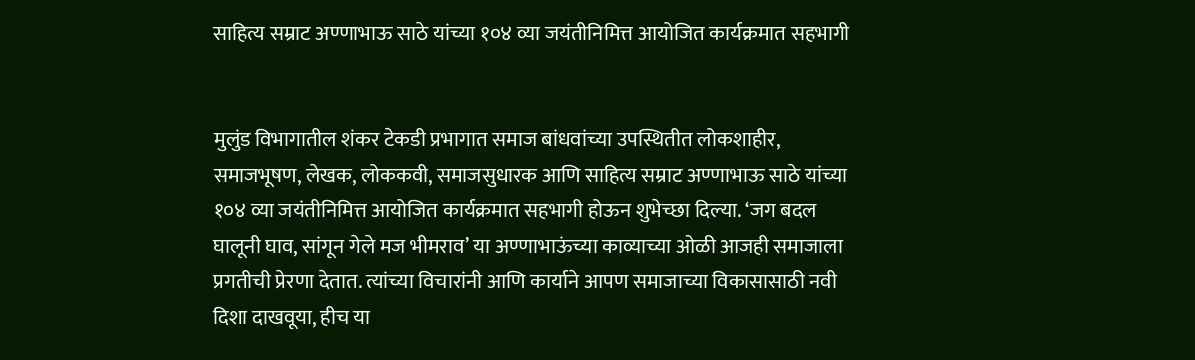साहित्य सम्राट अण्णाभाऊ साठे यांच्या १०४ व्या जयंतीनिमित्त आयोजित कार्यक्रमात सहभागी


मुलुंड विभागातील शंकर टेकडी प्रभागात समाज बांधवांच्या उपस्थितीत लोकशाहीर, समाजभूषण, लेखक, लोककवी, समाजसुधारक आणि साहित्य सम्राट अण्णाभाऊ साठे यांच्या १०४ व्या जयंतीनिमित्त आयोजित कार्यक्रमात सहभागी होऊन शुभेच्छा दिल्या. ‘जग बदल घालूनी घाव, सांगून गेले मज भीमराव’ या अण्णाभाऊंच्या काव्याच्या ओळी आजही समाजाला प्रगतीची प्रेरणा देतात. त्यांच्या विचारांनी आणि कार्याने आपण समाजाच्या विकासासाठी नवी दिशा दाखवूया, हीच या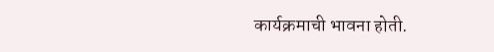कार्यक्रमाची भावना होती.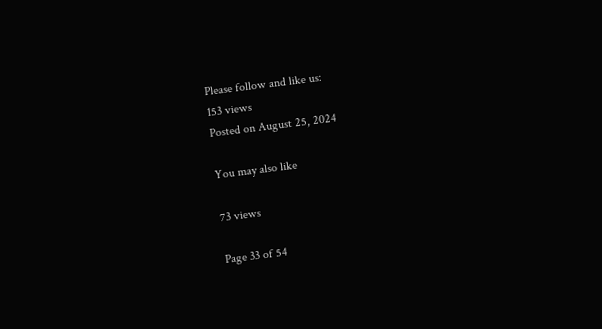Please follow and like us:
153 views
Posted on August 25, 2024

You may also like

73 views

Page 33 of 54